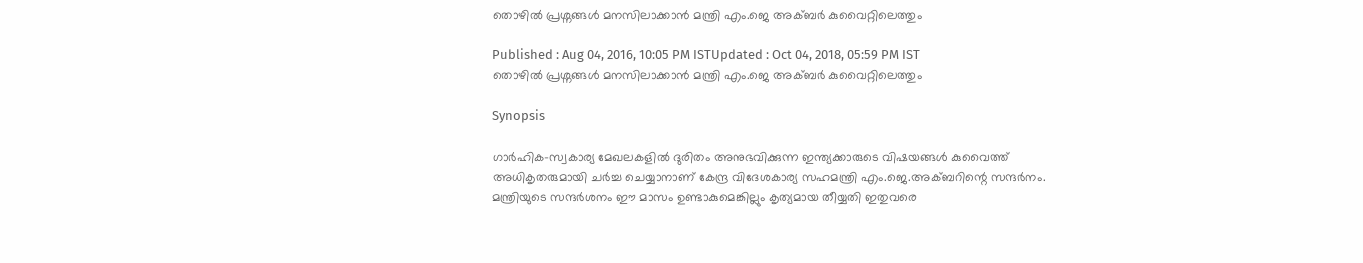തൊഴില്‍ പ്രശ്നങ്ങള്‍ മനസിലാക്കാന്‍ മന്ത്രി എം.ജെ അക്ബര്‍ കുവൈറ്റിലെത്തും

Published : Aug 04, 2016, 10:05 PM ISTUpdated : Oct 04, 2018, 05:59 PM IST
തൊഴില്‍ പ്രശ്നങ്ങള്‍ മനസിലാക്കാന്‍ മന്ത്രി എം.ജെ അക്ബര്‍ കുവൈറ്റിലെത്തും

Synopsis

ഗാര്‍ഹിക-സ്വകാര്യ മേഖലകളില്‍ ദുരിതം അനുഭവിക്കുന്ന ഇന്ത്യക്കാരുടെ വിഷയങ്ങള്‍ കുവൈത്ത് അധികൃതരുമായി ചര്‍ച്ച ചെയ്യാനാണ് കേന്ദ്ര വിദേശകാര്യ സഹമന്ത്രി എം.ജെ.അക്ബറിന്റെ സന്ദര്‍നം. മന്ത്രിയുടെ സന്ദര്‍ശനം ഈ മാസം ഉണ്ടാകുമെങ്കില്ലും കൃത്യമായ തീയ്യതി ഇതുവരെ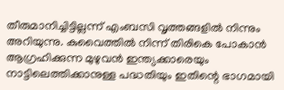തീരുമാനിച്ചിട്ടില്ലന്ന് എംബസി വൃത്തങ്ങളില്‍ നിന്നും അറിയുന്നു. കുവൈത്തില്‍ നിന്ന് തിരികെ പോകാന്‍ ആഗ്രഹിക്കുന്ന മുഴുവന്‍ ഇന്ത്യക്കാരെയും നാട്ടിലെത്തിക്കാനുള്ള പദ്ധതിയും ഇതിന്റെ ഭാഗമായി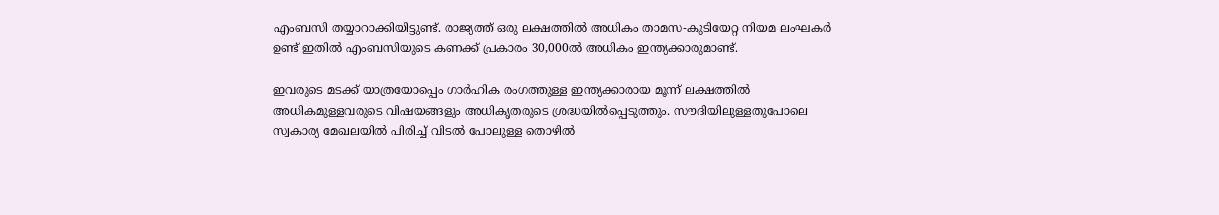എംബസി തയ്യാറാക്കിയിട്ടുണ്ട്. രാജ്യത്ത് ഒരു ലക്ഷത്തില്‍ അധികം താമസ-കുടിയേറ്റ നിയമ ലംഘകര്‍ ഉണ്ട് ഇതില്‍ എംബസിയുടെ കണക്ക് പ്രകാരം 30,000ല്‍ അധികം ഇന്ത്യക്കാരുമാണ്ട്.

ഇവരുടെ മടക്ക് യാത്രയോപ്പെം ഗാര്‍ഹിക രംഗത്തുള്ള ഇന്ത്യക്കാരായ മൂന്ന് ലക്ഷത്തില്‍ അധികമുള്ളവരുടെ വിഷയങ്ങളും അധികൃതരുടെ ശ്രദ്ധയില്‍പ്പെടുത്തും. സൗദിയിലുള്ളതുപോലെ സ്വകാര്യ മേഖലയില്‍ പിരിച്ച് വിടല്‍ പോലുള്ള തൊഴില്‍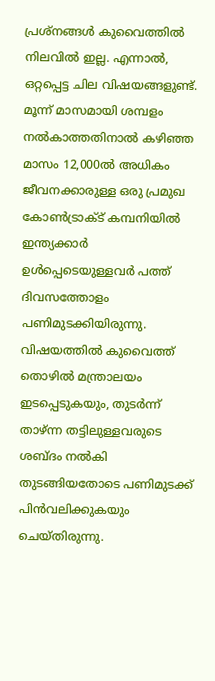പ്രശ്‌നങ്ങള്‍ കുവൈത്തില്‍ നിലവില്‍ ഇല്ല. എന്നാല്‍, ഒറ്റപ്പെട്ട ചില വിഷയങ്ങളുണ്ട്. മൂന്ന് മാസമായി ശമ്പളം നല്‍കാത്തതിനാല്‍ കഴിഞ്ഞ മാസം 12,000ല്‍ അധികം ജീവനക്കാരുള്ള ഒരു പ്രമുഖ കോണ്‍ട്രാക്ട് കമ്പനിയില്‍ ഇന്ത്യക്കാര്‍ ഉള്‍പ്പെടെയുള്ളവര്‍ പത്ത് ദിവസത്തോളം പണിമുടക്കിയിരുന്നു. വിഷയത്തില്‍ കുവൈത്ത് തൊഴില്‍ മന്ത്രാലയം ഇടപ്പെടുകയും, തുടര്‍ന്ന് താഴ്ന്ന തട്ടിലുള്ളവരുടെ ശബ്‌ദം നല്‍കി തുടങ്ങിയതോടെ പണിമുടക്ക് പിന്‍വലിക്കുകയും ചെയ്തിരുന്നു.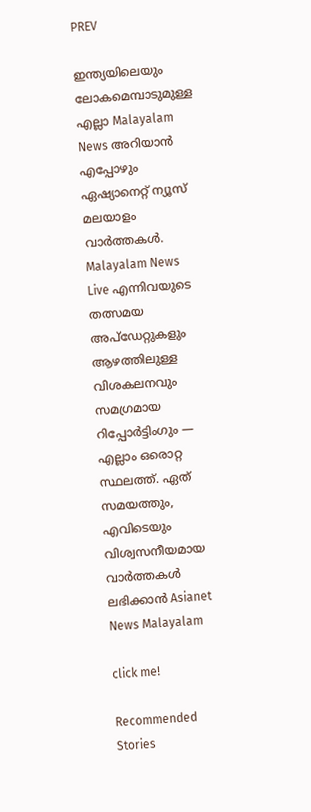PREV

ഇന്ത്യയിലെയും ലോകമെമ്പാടുമുള്ള എല്ലാ Malayalam News അറിയാൻ എപ്പോഴും ഏഷ്യാനെറ്റ് ന്യൂസ് മലയാളം വാർത്തകൾ. Malayalam News Live എന്നിവയുടെ തത്സമയ അപ്‌ഡേറ്റുകളും ആഴത്തിലുള്ള വിശകലനവും സമഗ്രമായ റിപ്പോർട്ടിംഗും — എല്ലാം ഒരൊറ്റ സ്ഥലത്ത്. ഏത് സമയത്തും, എവിടെയും വിശ്വസനീയമായ വാർത്തകൾ ലഭിക്കാൻ Asianet News Malayalam

click me!

Recommended Stories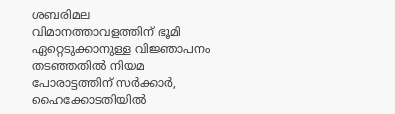ശബരിമല വിമാനത്താവളത്തിന് ഭൂമി ഏറ്റെടുക്കാനുള്ള വിജ്ഞാപനം തട‍ഞ്ഞതിൽ നിയമ പോരാട്ടത്തിന് സർക്കാർ, ഹൈക്കോടതിയിൽ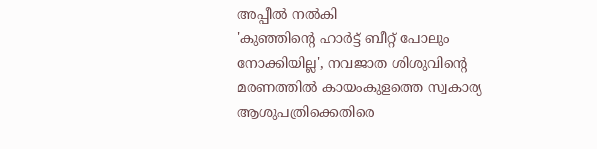അപ്പീൽ നൽകി
'കുഞ്ഞിന്റെ ഹാർട്ട് ബീറ്റ് പോലും നോക്കിയില്ല', നവജാത ശിശുവിന്റെ മരണത്തിൽ കായംകുളത്തെ സ്വകാര്യ ആശുപത്രിക്കെതിരെ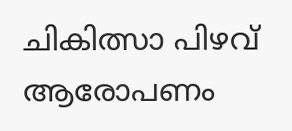ചികിത്സാ പിഴവ് ആരോപണം